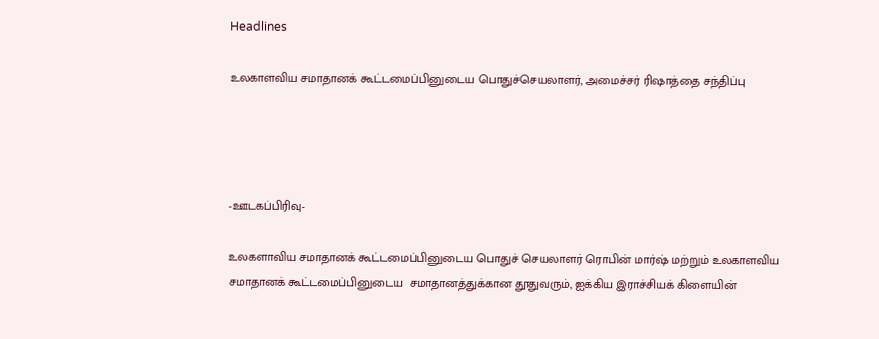Headlines

உலகாளவிய சமாதானக் கூட்டமைப்பினுடைய பொதுச்செயலாளர், அமைச்சர் ரிஷாத்தை சந்திப்பு




-ஊடகப்பிரிவு-

உலகளாவிய சமாதானக் கூட்டமைப்பினுடைய பொதுச் செயலாளர் ரொபின் மார்ஷ் மற்றும் உலகாளவிய சமாதானக் கூட்டமைப்பினுடைய  சமாதானத்துக்கான தூதுவரும், ஐக்கிய இராச்சியக் கிளையின்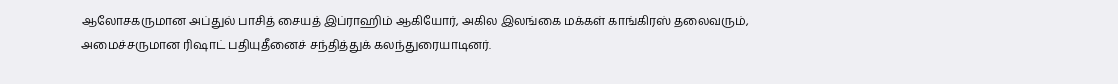ஆலோசகருமான அப்துல் பாசித் சையத் இப்ராஹிம் ஆகியோர், அகில இலங்கை மக்கள் காங்கிரஸ் தலைவரும், அமைச்சருமான ரிஷாட் பதியுதீனைச் சந்தித்துக் கலந்துரையாடினர்.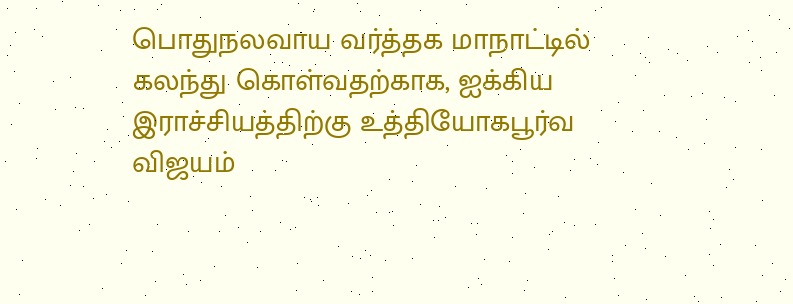பொதுநலவாய வர்த்தக மாநாட்டில் கலந்து கொள்வதற்காக, ஐக்கிய இராச்சியத்திற்கு உத்தியோகபூர்வ விஜயம்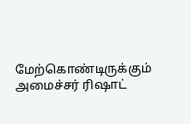மேற்கொண்டிருக்கும் அமைச்சர் ரிஷாட்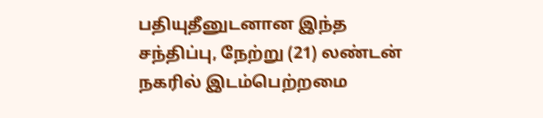பதியுதீனுடனான இந்த சந்திப்பு, நேற்று (21) லண்டன் நகரில் இடம்பெற்றமை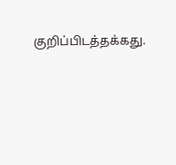குறிப்பிடத்தக்கது.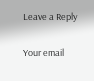Leave a Reply

Your email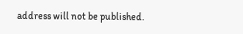address will not be published.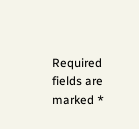Required fields are marked *